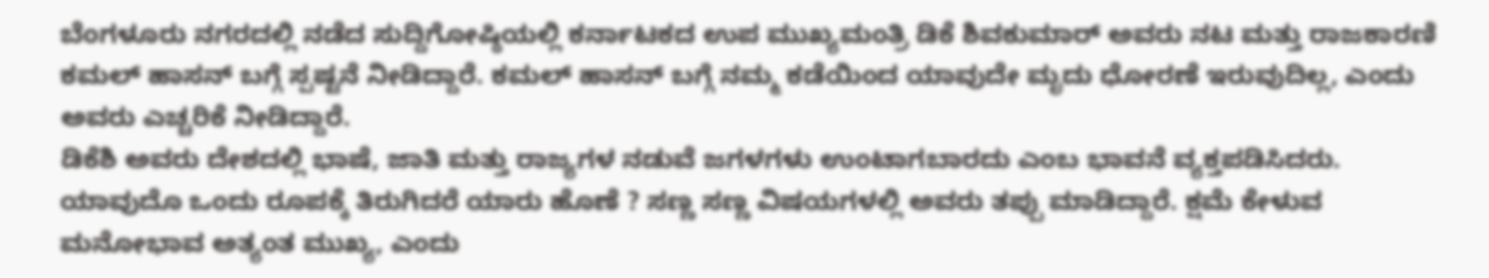ಬೆಂಗಳೂರು ನಗರದಲ್ಲಿ ನಡೆದ ಸುದ್ದಿಗೋಷ್ಠಿಯಲ್ಲಿ ಕರ್ನಾಟಕದ ಉಪ ಮುಖ್ಯಮಂತ್ರಿ ಡಿಕೆ ಶಿವಕುಮಾರ್ ಅವರು ನಟ ಮತ್ತು ರಾಜಕಾರಣಿ ಕಮಲ್ ಹಾಸನ್ ಬಗ್ಗೆ ಸ್ಪಷ್ಟನೆ ನೀಡಿದ್ದಾರೆ. ಕಮಲ್ ಹಾಸನ್ ಬಗ್ಗೆ ನಮ್ಮ ಕಡೆಯಿಂದ ಯಾವುದೇ ಮೃದು ಧೋರಣೆ ಇರುವುದಿಲ್ಲ, ಎಂದು ಅವರು ಎಚ್ಚರಿಕೆ ನೀಡಿದ್ದಾರೆ.
ಡಿಕೆಶಿ ಅವರು ದೇಶದಲ್ಲಿ ಭಾಷೆ, ಜಾತಿ ಮತ್ತು ರಾಜ್ಯಗಳ ನಡುವೆ ಜಗಳಗಳು ಉಂಟಾಗಬಾರದು ಎಂಬ ಭಾವನೆ ವ್ಯಕ್ತಪಡಿಸಿದರು. ಯಾವುದೊ ಒಂದು ರೂಪಕ್ಕೆ ತಿರುಗಿದರೆ ಯಾರು ಹೊಣೆ ? ಸಣ್ಣ ಸಣ್ಣ ವಿಷಯಗಳಲ್ಲಿ ಅವರು ತಪ್ಪು ಮಾಡಿದ್ದಾರೆ. ಕ್ಷಮೆ ಕೇಳುವ ಮನೋಭಾವ ಅತ್ಯಂತ ಮುಖ್ಯ, ಎಂದು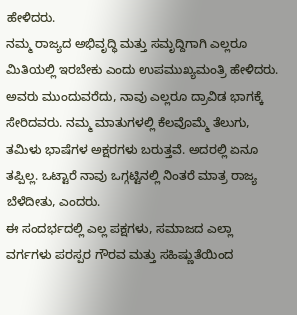ಹೇಳಿದರು.
ನಮ್ಮ ರಾಜ್ಯದ ಅಭಿವೃದ್ಧಿ ಮತ್ತು ಸಮೃದ್ದಿಗಾಗಿ ಎಲ್ಲರೂ ಮಿತಿಯಲ್ಲಿ ಇರಬೇಕು ಎಂದು ಉಪಮುಖ್ಯಮಂತ್ರಿ ಹೇಳಿದರು. ಅವರು ಮುಂದುವರೆದು, ನಾವು ಎಲ್ಲರೂ ದ್ರಾವಿಡ ಭಾಗಕ್ಕೆ ಸೇರಿದವರು. ನಮ್ಮ ಮಾತುಗಳಲ್ಲಿ ಕೆಲವೊಮ್ಮೆ ತೆಲುಗು, ತಮಿಳು ಭಾಷೆಗಳ ಅಕ್ಷರಗಳು ಬರುತ್ತವೆ. ಅದರಲ್ಲಿ ಏನೂ ತಪ್ಪಿಲ್ಲ. ಒಟ್ಟಾರೆ ನಾವು ಒಗ್ಗಟ್ಟಿನಲ್ಲಿ ನಿಂತರೆ ಮಾತ್ರ ರಾಜ್ಯ ಬೆಳೆದೀತು, ಎಂದರು.
ಈ ಸಂದರ್ಭದಲ್ಲಿ ಎಲ್ಲ ಪಕ್ಷಗಳು, ಸಮಾಜದ ಎಲ್ಲಾ ವರ್ಗಗಳು ಪರಸ್ಪರ ಗೌರವ ಮತ್ತು ಸಹಿಷ್ಣುತೆಯಿಂದ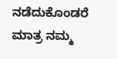ನಡೆದುಕೊಂಡರೆ ಮಾತ್ರ ನಮ್ಮ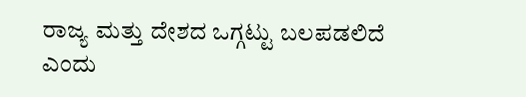ರಾಜ್ಯ ಮತ್ತು ದೇಶದ ಒಗ್ಗಟ್ಟು ಬಲಪಡಲಿದೆ ಎಂದು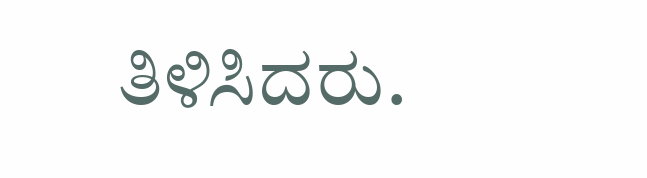ತಿಳಿಸಿದರು.